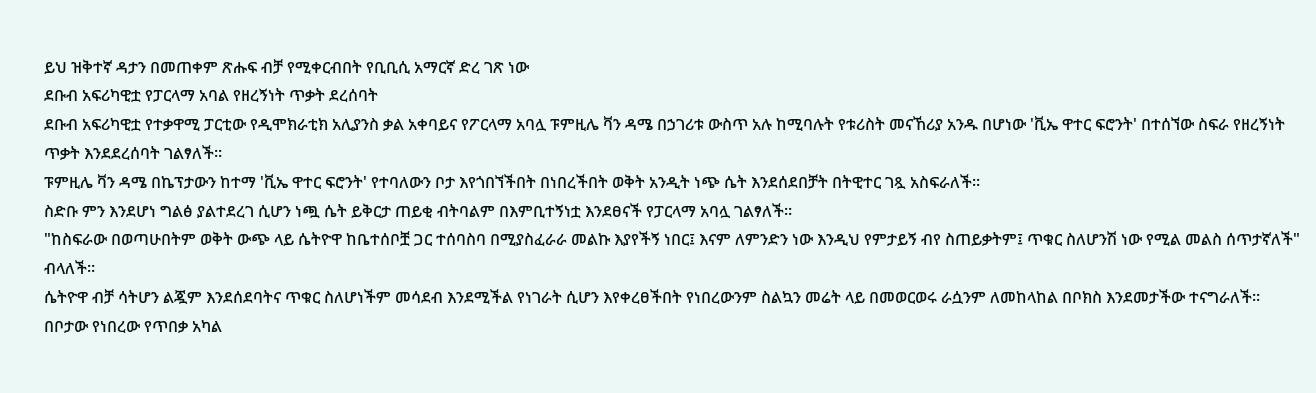ይህ ዝቅተኛ ዳታን በመጠቀም ጽሑፍ ብቻ የሚቀርብበት የቢቢሲ አማርኛ ድረ ገጽ ነው
ደቡብ አፍሪካዊቷ የፓርላማ አባል የዘረኝነት ጥቃት ደረሰባት
ደቡብ አፍሪካዊቷ የተቃዋሚ ፓርቲው የዲሞክራቲክ አሊያንስ ቃል አቀባይና የፖርላማ አባሏ ፑምዚሌ ቫን ዳሜ በኃገሪቱ ውስጥ አሉ ከሚባሉት የቱሪስት መናኸሪያ አንዱ በሆነው 'ቪኤ ዋተር ፍሮንት' በተሰኘው ስፍራ የዘረኝነት ጥቃት እንደደረሰባት ገልፃለች።
ፑምዚሌ ቫን ዳሜ በኬፕታውን ከተማ 'ቪኤ ዋተር ፍሮንት' የተባለውን ቦታ እየጎበኘችበት በነበረችበት ወቅት አንዲት ነጭ ሴት እንደሰደበቻት በትዊተር ገጿ አስፍራለች።
ስድቡ ምን እንደሆነ ግልፅ ያልተደረገ ሲሆን ነጯ ሴት ይቅርታ ጠይቂ ብትባልም በእምቢተኝነቷ እንደፀናች የፓርላማ አባሏ ገልፃለች።
"ከስፍራው በወጣሁበትም ወቅት ውጭ ላይ ሴትዮዋ ከቤተሰቦቿ ጋር ተሰባስባ በሚያስፈራራ መልኩ እያየችኝ ነበር፤ እናም ለምንድን ነው እንዲህ የምታይኝ ብየ ስጠይቃትም፤ ጥቁር ስለሆንሽ ነው የሚል መልስ ሰጥታኛለች" ብላለች።
ሴትዮዋ ብቻ ሳትሆን ልጇም እንደሰደባትና ጥቁር ስለሆነችም መሳደብ እንደሚችል የነገራት ሲሆን እየቀረፀችበት የነበረውንም ስልኳን መሬት ላይ በመወርወሩ ራሷንም ለመከላከል በቦክስ እንደመታችው ተናግራለች።
በቦታው የነበረው የጥበቃ አካል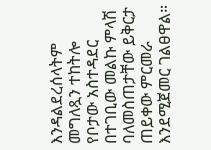እንዳልደረሰላትም መግለጿን ተከትሎ የቦታው አስተዳደር በተገቢው መልኩ ምላሽ ባለመስጠታቸው ይቅርታ ጠይቀው ምርመራ እንደሚጀመር ገልፀዋል።